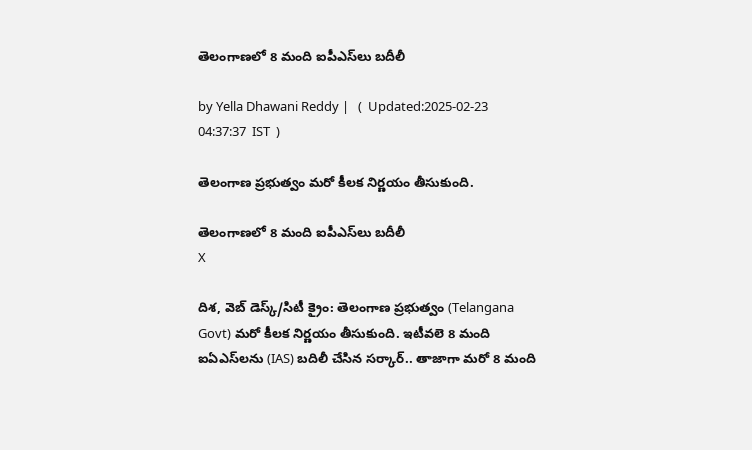తెలంగాణలో 8 మంది ఐపీఎస్‌లు బదీలీ

by Yella Dhawani Reddy |   (  Updated:2025-02-23 04:37:37  IST  )

తెలంగాణ ప్రభుత్వం మరో కీలక నిర్ణయం తీసుకుంది.

తెలంగాణలో 8 మంది ఐపీఎస్‌లు బదీలీ
X

దిశ, వెబ్ డెస్క్/సిటీ క్రైం: తెలంగాణ ప్రభుత్వం (Telangana Govt) మరో కీలక నిర్ణయం తీసుకుంది. ఇటీవలె 8 మంది ఐఏఎస్‌లను (IAS) బదిలీ చేసిన సర్కార్.. తాజాగా మరో 8 మంది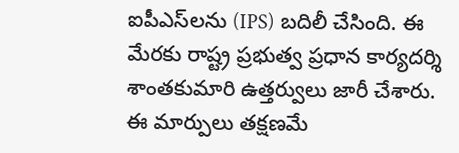ఐపీఎస్‌లను (IPS) బదిలీ చేసింది. ఈ మేరకు రాష్ట్ర ప్రభుత్వ ప్రధాన కార్యదర్శి శాంతకుమారి ఉత్తర్వులు జారీ చేశారు. ఈ మార్పులు తక్షణమే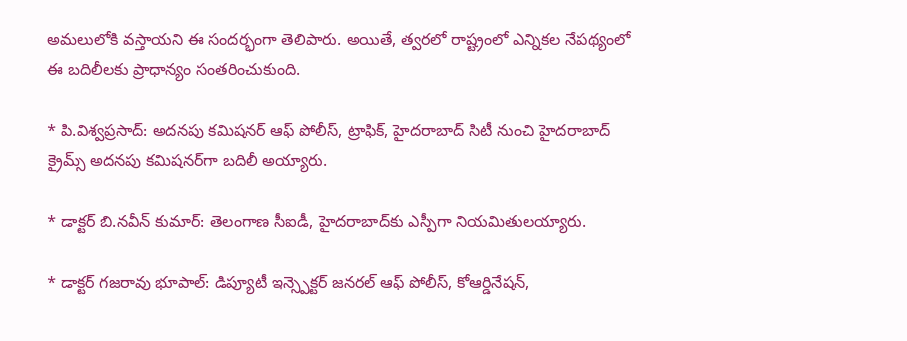అమలులోకి వస్తాయని ఈ సందర్భంగా తెలిపారు. అయితే, త్వరలో రాష్ట్రంలో ఎన్నికల నేపథ్యంలో ఈ బదిలీలకు ప్రాధాన్యం సంతరించుకుంది.

* పి.విశ్వప్రసాద్: అదనపు కమిషనర్ ఆఫ్ పోలీస్, ట్రాఫిక్, హైదరాబాద్ సిటీ నుంచి హైదరాబాద్‌ క్రైమ్స్‌ అదనపు కమిషనర్‌గా బదిలీ అయ్యారు.

* డాక్టర్ బి.నవీన్ కుమార్: తెలంగాణ సీఐడీ, హైదరాబాద్‌కు ఎస్పీగా నియమితులయ్యారు.

* డాక్టర్ గజరావు భూపాల్: డిప్యూటీ ఇన్స్పెక్టర్ జనరల్ ఆఫ్ పోలీస్, కోఆర్డినేషన్,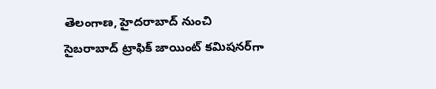తెలంగాణ, హైదరాబాద్ నుంచి సైబరాబాద్‌ ట్రాఫిక్ జాయింట్ కమిషనర్‌గా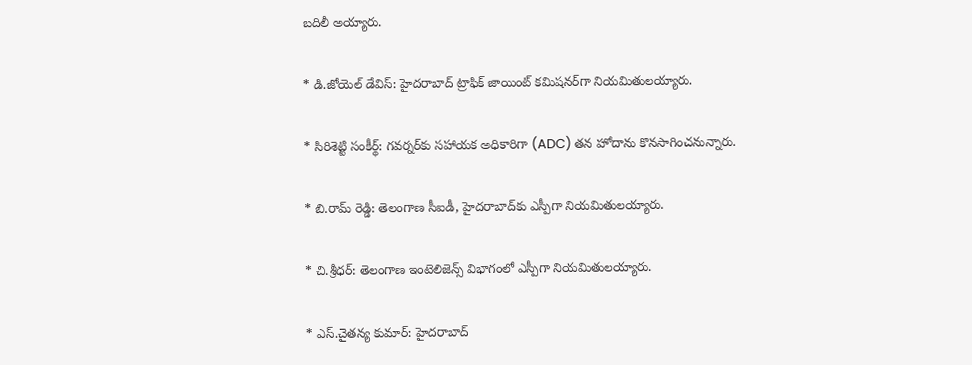బదిలీ అయ్యారు.

* డి.జోయెల్ డేవిస్: హైదరాబాద్‌ ట్రాఫిక్‌ జాయింట్‌ కమిషనర్‌గా నియమితులయ్యారు.

* సిరిశెట్టి సంకీర్థ్: గవర్నర్‌కు సహాయక అధికారిగా (ADC) తన హోదాను కొనసాగించనున్నారు.

* బి.రామ్ రెడ్డి: తెలంగాణ సీఐడీ, హైదరాబాద్‌కు ఎస్పీగా నియమితులయ్యారు.

* చి.శ్రీధర్: తెలంగాణ ఇంటెలిజెన్స్ విభాగంలో ఎస్పీగా నియమితులయ్యారు.

* ఎస్.చైతన్య కుమార్: హైదరాబాద్‌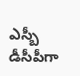ఎస్బీ డీసీపీగా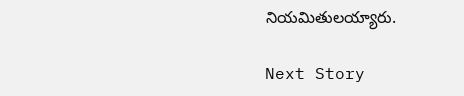నియమితులయ్యారు.

Next Story